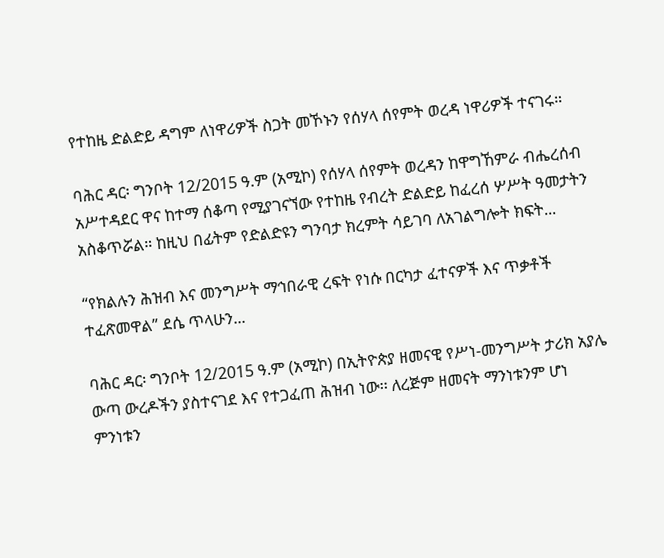የተከዜ ድልድይ ዳግም ለነዋሪዎች ስጋት መኾኑን የሰሃላ ሰየምት ወረዳ ነዋሪዎች ተናገሩ።

ባሕር ዳር፡ ግንቦት 12/2015 ዓ.ም (አሚኮ) የሰሃላ ሰየምት ወረዳን ከዋግኸምራ ብሔረሰብ አሥተዳደር ዋና ከተማ ሰቆጣ የሚያገናኘው የተከዜ የብረት ድልድይ ከፈረሰ ሦሥት ዓመታትን አስቆጥሯል። ከዚህ በፊትም የድልድዩን ግንባታ ክረምት ሳይገባ ለአገልግሎት ክፍት...

“የክልሉን ሕዝብ እና መንግሥት ማኅበራዊ ረፍት የነሱ በርካታ ፈተናዎች እና ጥቃቶች ተፈጽመዋል” ደሴ ጥላሁን...

ባሕር ዳር፡ ግንቦት 12/2015 ዓ.ም (አሚኮ) በኢትዮጵያ ዘመናዊ የሥነ-መንግሥት ታሪክ አያሌ ውጣ ውረዶችን ያስተናገደ እና የተጋፈጠ ሕዝብ ነው፡፡ ለረጅም ዘመናት ማንነቱንም ሆነ ምንነቱን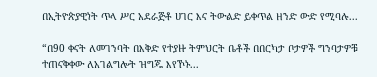በኢትዮጵያዊነት ጥላ ሥር አደራጅቶ ሀገር እና ትውልድ ይቀጥል ዘንድ ውድ የሚባሉ...

“በ90 ቀናት ለመገንባት በእቅድ የተያዙ ትምህርት ቤቶች በበርካታ ቦታዎች ግንባታዎቹ ተጠናቅቀው ለአገልግሎት ዝግጁ እየኾኑ...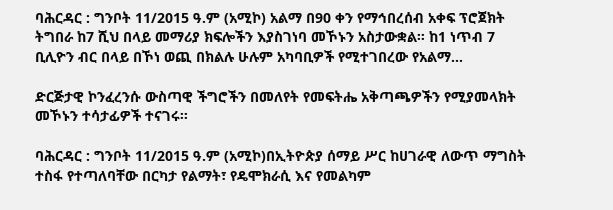ባሕርዳር : ግንቦት 11/2015 ዓ.ም (አሚኮ) አልማ በ90 ቀን የማኅበረሰብ አቀፍ ፕሮጀክት ትግበራ ከ7 ሺህ በላይ መማሪያ ክፍሎችን እያስገነባ መኾኑን አስታውቋል፡፡ ከ1 ነጥብ 7 ቢሊዮን ብር በላይ በኾነ ወጪ በክልሉ ሁሉም አካባቢዎች የሚተገበረው የአልማ...

ድርጅታዊ ኮንፈረንሱ ውስጣዊ ችግሮችን በመለየት የመፍትሔ አቅጣጫዎችን የሚያመላክት መኾኑን ተሳታፊዎች ተናገሩ፡፡

ባሕርዳር : ግንቦት 11/2015 ዓ.ም (አሚኮ)በኢትዮጵያ ሰማይ ሥር ከሀገራዊ ለውጥ ማግስት ተስፋ የተጣለባቸው በርካታ የልማት፣ የዴሞክራሲ እና የመልካም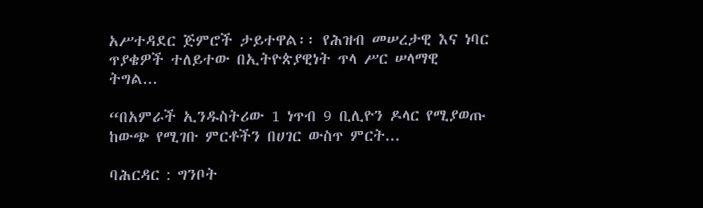አሥተዳደር ጅምሮች ታይተዋል፡፡ የሕዝብ መሠረታዊ እና ነባር ጥያቄዎች ተለይተው በኢትዮጵያዊነት ጥላ ሥር ሠላማዊ ትግል...

“በአምራች ኢንዱስትሪው 1 ነጥብ 9 ቢሊዮን ዶላር የሚያወጡ ከውጭ የሚገቡ ምርቶችን በሀገር ውስጥ ምርት...

ባሕርዳር : ግንቦት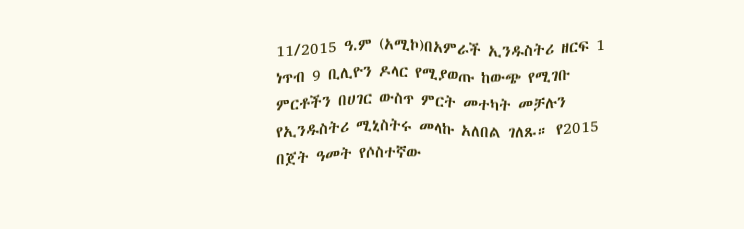11/2015 ዓ.ም (አሚኮ)በአምራች ኢንዱስትሪ ዘርፍ 1 ነጥብ 9 ቢሊዮን ዶላር የሚያወጡ ከውጭ የሚገቡ ምርቶችን በሀገር ውስጥ ምርት መተካት መቻሉን የኢንዱስትሪ ሚኒስትሩ መላኩ አለበል ገለጹ። የ2015 በጀት ዓመት የሶስተኛው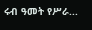ሩብ ዓመት የሥራ...